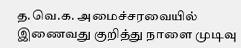த.வெ.க. அமைச்சரவையில் இணைவது குறித்து நாளை முடிவு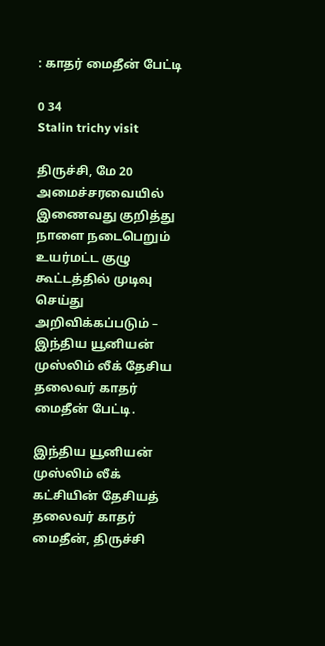: காதர் மைதீன் பேட்டி

0 34
Stalin trichy visit

திருச்சி, மே 20 அமைச்சரவையில் இணைவது குறித்து நாளை நடைபெறும் உயர்மட்ட குழு கூட்டத்தில் முடிவு செய்து அறிவிக்கப்படும் – இந்திய யூனியன் முஸ்லிம் லீக் தேசிய தலைவர் காதர் மைதீன் பேட்டி.

இந்திய யூனியன் முஸ்லிம் லீக் கட்சியின் தேசியத் தலைவர் காதர் மைதீன், திருச்சி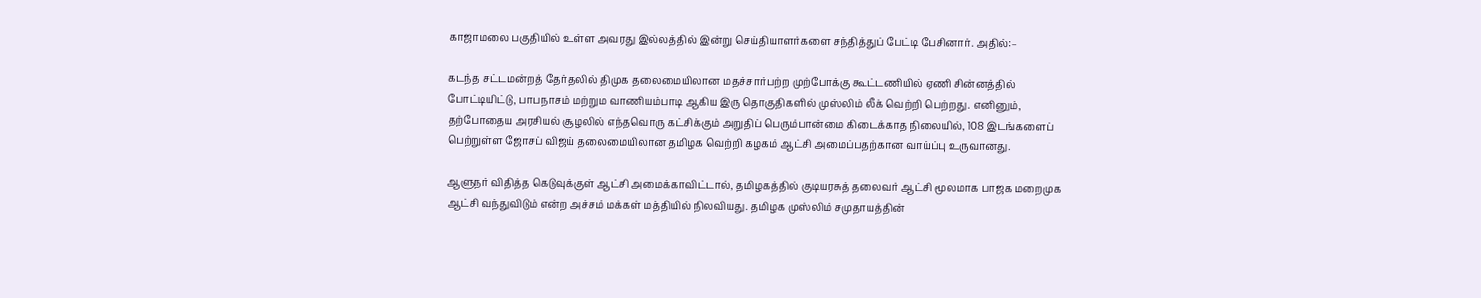காஜாமலை பகுதியில் உள்ள அவரது இல்லத்தில் இன்று செய்தியாளர்களை சந்தித்துப் பேட்டி பேசினார். அதில்:–

கடந்த சட்டமன்றத் தேர்தலில் திமுக தலைமையிலான மதச்சார்பற்ற முற்போக்கு கூட்டணியில் ஏணி சின்னத்தில் போட்டியிட்டு, பாபநாசம் மற்றும வாணியம்பாடி ஆகிய இரு தொகுதிகளில் முஸ்லிம் லீக் வெற்றி பெற்றது. எனினும், தற்போதைய அரசியல் சூழலில் எந்தவொரு கட்சிக்கும் அறுதிப் பெரும்பான்மை கிடைக்காத நிலையில், 108 இடங்களைப் பெற்றுள்ள ஜோசப் விஜய் தலைமையிலான தமிழக வெற்றி கழகம் ஆட்சி அமைப்பதற்கான வாய்ப்பு உருவானது.

ஆளுநர் விதித்த கெடுவுக்குள் ஆட்சி அமைக்காவிட்டால், தமிழகத்தில் குடியரசுத் தலைவர் ஆட்சி மூலமாக பாஜக மறைமுக ஆட்சி வந்துவிடும் என்ற அச்சம் மக்கள் மத்தியில் நிலவியது. தமிழக முஸ்லிம் சமுதாயத்தின்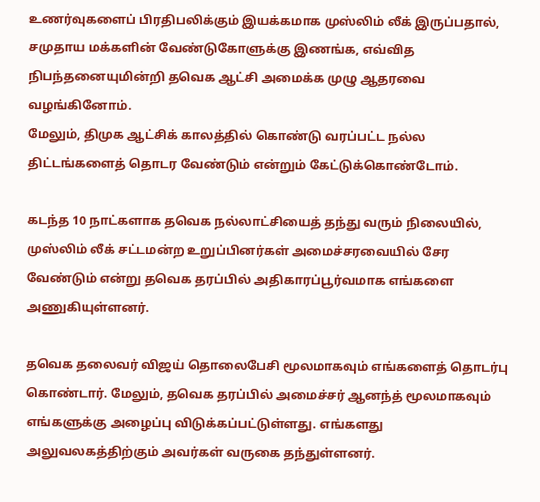உணர்வுகளைப் பிரதிபலிக்கும் இயக்கமாக முஸ்லிம் லீக் இருப்பதால், சமுதாய மக்களின் வேண்டுகோளுக்கு இணங்க, எவ்வித நிபந்தனையுமின்றி தவெக ஆட்சி அமைக்க முழு ஆதரவை வழங்கினோம்.
மேலும், திமுக ஆட்சிக் காலத்தில் கொண்டு வரப்பட்ட நல்ல திட்டங்களைத் தொடர வேண்டும் என்றும் கேட்டுக்கொண்டோம்.

கடந்த 10 நாட்களாக தவெக நல்லாட்சியைத் தந்து வரும் நிலையில், முஸ்லிம் லீக் சட்டமன்ற உறுப்பினர்கள் அமைச்சரவையில் சேர வேண்டும் என்று தவெக தரப்பில் அதிகாரப்பூர்வமாக எங்களை அணுகியுள்ளனர்.

தவெக தலைவர் விஜய் தொலைபேசி மூலமாகவும் எங்களைத் தொடர்பு கொண்டார். மேலும், தவெக தரப்பில் அமைச்சர் ஆனந்த் மூலமாகவும் எங்களுக்கு அழைப்பு விடுக்கப்பட்டுள்ளது. எங்களது அலுவலகத்திற்கும் அவர்கள் வருகை தந்துள்ளனர்.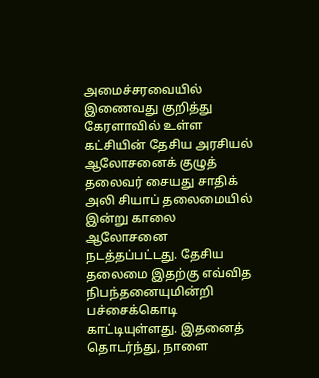அமைச்சரவையில் இணைவது குறித்து கேரளாவில் உள்ள கட்சியின் தேசிய அரசியல் ஆலோசனைக் குழுத் தலைவர் சையது சாதிக் அலி சியாப் தலைமையில் இன்று காலை ஆலோசனை நடத்தப்பட்டது. தேசிய தலைமை இதற்கு எவ்வித நிபந்தனையுமின்றி பச்சைக்கொடி காட்டியுள்ளது. இதனைத் தொடர்ந்து, நாளை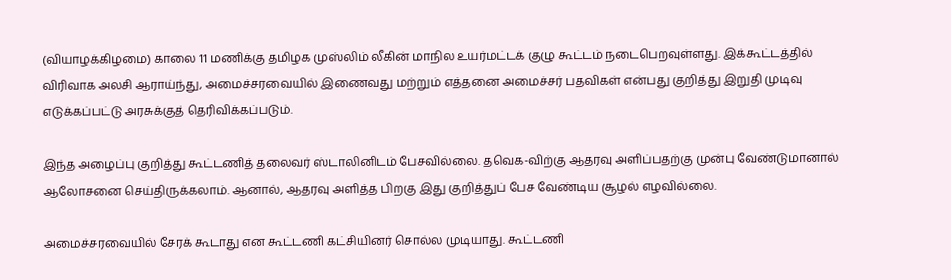(வியாழக்கிழமை) காலை 11 மணிக்கு தமிழக முஸ்லிம் லீகின் மாநில உயர்மட்டக் குழு கூட்டம் நடைபெறவுள்ளது. இக்கூட்டத்தில் விரிவாக அலசி ஆராய்ந்து, அமைச்சரவையில் இணைவது மற்றும் எத்தனை அமைச்சர் பதவிகள் என்பது குறித்து இறுதி முடிவு எடுக்கப்பட்டு அரசுக்குத் தெரிவிக்கப்படும்.

இந்த அழைப்பு குறித்து கூட்டணித் தலைவர் ஸ்டாலினிடம் பேசவில்லை. தவெக-விற்கு ஆதரவு அளிப்பதற்கு முன்பு வேண்டுமானால் ஆலோசனை செய்திருக்கலாம். ஆனால், ஆதரவு அளித்த பிறகு இது குறித்துப் பேச வேண்டிய சூழல் எழவில்லை.

அமைச்சரவையில் சேரக் கூடாது என கூட்டணி கட்சியினர் சொல்ல முடியாது. கூட்டணி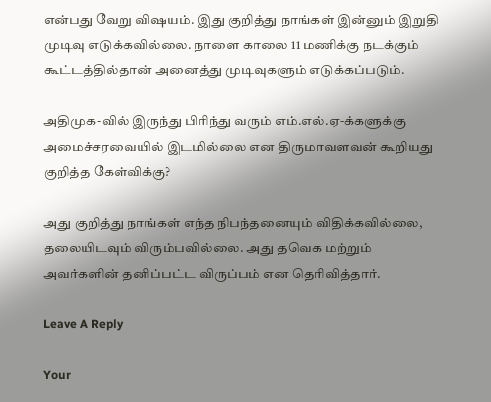என்பது வேறு விஷயம். இது குறித்து நாங்கள் இன்னும் இறுதி முடிவு எடுக்கவில்லை. நாளை காலை 11 மணிக்கு நடக்கும் கூட்டத்தில்தான் அனைத்து முடிவுகளும் எடுக்கப்படும்.

அதிமுக-வில் இருந்து பிரிந்து வரும் எம்.எல்.ஏ-க்களுக்கு அமைச்சரவையில் இடமில்லை என திருமாவளவன் கூறியது குறித்த கேள்விக்கு?

அது குறித்து நாங்கள் எந்த நிபந்தனையும் விதிக்கவில்லை, தலையிடவும் விரும்பவில்லை. அது தவெக மற்றும் அவர்களின் தனிப்பட்ட விருப்பம் என தெரிவித்தார்.

Leave A Reply

Your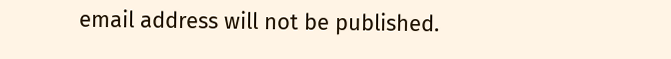email address will not be published.